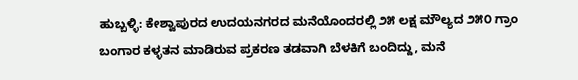ಹುಬ್ಬಳ್ಳಿ: ಕೇಶ್ವಾಪುರದ ಉದಯನಗರದ ಮನೆಯೊಂದರಲ್ಲಿ ೨೫ ಲಕ್ಷ ಮೌಲ್ಯದ ೨೫೦ ಗ್ರಾಂ ಬಂಗಾರ ಕಳ್ಳತನ ಮಾಡಿರುವ ಪ್ರಕರಣ ತಡವಾಗಿ ಬೆಳಕಿಗೆ ಬಂದಿದ್ದು, ಮನೆ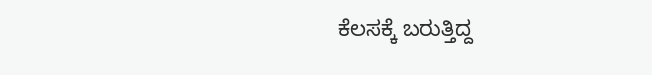ಕೆಲಸಕ್ಕೆ ಬರುತ್ತಿದ್ದ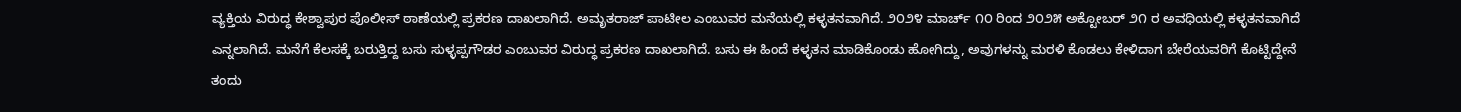ವ್ಯಕ್ತಿಯ ವಿರುದ್ಧ ಕೇಶ್ವಾಪುರ ಪೊಲೀಸ್ ಠಾಣೆಯಲ್ಲಿ ಪ್ರಕರಣ ದಾಖಲಾಗಿದೆ. ಅಮೃತರಾಜ್ ಪಾಟೀಲ ಎಂಬುವರ ಮನೆಯಲ್ಲಿ ಕಳ್ಳತನವಾಗಿದೆ. ೨೦೨೪ ಮಾರ್ಚ್ ೧೦ ರಿಂದ ೨೦೨೫ ಅಕ್ಟೋಬರ್ ೨೧ ರ ಅವಧಿಯಲ್ಲಿ ಕಳ್ಳತನವಾಗಿದೆ ಎನ್ನಲಾಗಿದೆ. ಮನೆಗೆ ಕೆಲಸಕ್ಕೆ ಬರುತ್ತಿದ್ದ ಬಸು ಸುಳ್ಳಪ್ಪಗೌಡರ ಎಂಬುವರ ವಿರುದ್ಧ ಪ್ರಕರಣ ದಾಖಲಾಗಿದೆ. ಬಸು ಈ ಹಿಂದೆ ಕಳ್ಳತನ ಮಾಡಿಕೊಂಡು ಹೋಗಿದ್ದು, ಅವುಗಳನ್ನು ಮರಳಿ ಕೊಡಲು ಕೇಳಿದಾಗ ಬೇರೆಯವರಿಗೆ ಕೊಟ್ಟಿದ್ದೇನೆ ತಂದು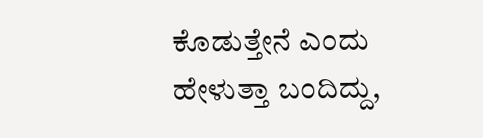ಕೊಡುತ್ತೇನೆ ಎಂದು ಹೇಳುತ್ತಾ ಬಂದಿದ್ದು,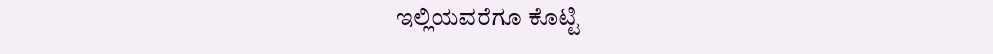ಇಲ್ಲಿಯವರೆಗೂ ಕೊಟ್ಟಿ